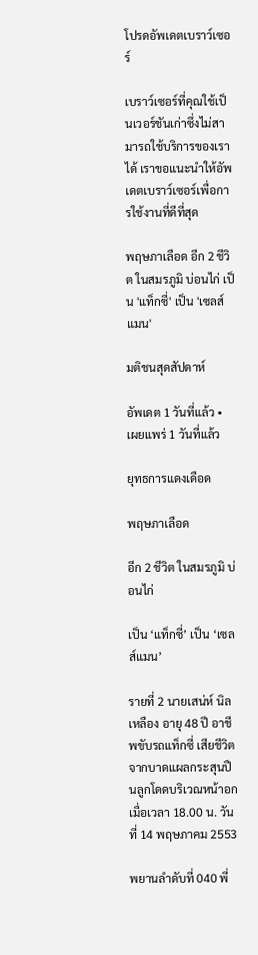โปรดอัพเดตเบราว์เซอร์

เบราว์เซอร์ที่คุณใช้เป็นเวอร์ชันเก่าซึ่งไม่สามารถใช้บริการของเราได้ เราขอแนะนำให้อัพเดตเบราว์เซอร์เพื่อการใช้งานที่ดีที่สุด

พฤษภาเลือด อีก 2 ชีวิต ในสมรภูมิ บ่อนไก่ เป็น 'แท็กซี่' เป็น 'เซลส์แมน'

มติชนสุดสัปดาห์

อัพเดต 1 วันที่แล้ว • เผยแพร่ 1 วันที่แล้ว

ยุทธการแดงเดือด

พฤษภาเลือด

อีก 2 ชีวิต ในสมรภูมิ บ่อนไก่

เป็น ‘แท็กซี่’ เป็น ‘เซลส์แมน’

รายที่ 2 นายเสน่ห์ นิลเหลือง อายุ 48 ปี อาชีพขับรถแท็กซี่ เสียชีวิตจากบาดแผลกระสุนปืนลูกโดดบริเวณหน้าอก เมื่อเวลา 18.00 น. วันที่ 14 พฤษภาคม 2553

พยานลำดับที่ 040 พี่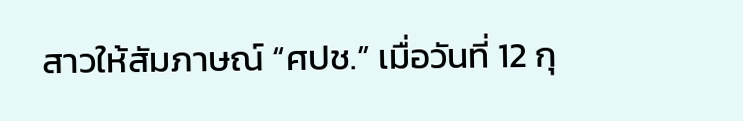สาวให้สัมภาษณ์ “ศปช.” เมื่อวันที่ 12 กุ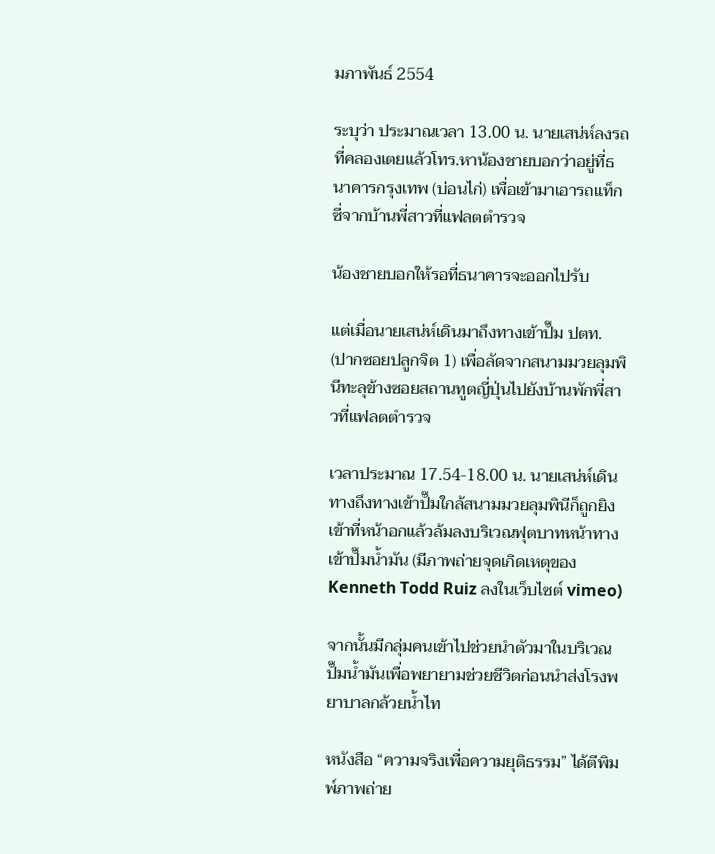มภาพันธ์ 2554

ระบุว่า ประมาณเวลา 13.00 น. นายเสน่ห์ลงรถที่คลองเตยแล้วโทร.หาน้องชายบอกว่าอยู่ที่ธนาคารกรุงเทพ (บ่อนไก่) เพื่อเข้ามาเอารถแท็กซี่จากบ้านพี่สาวที่แฟลตตำรวจ

น้องชายบอกให้รอที่ธนาคารจะออกไปรับ

แต่เมื่อนายเสน่ห์เดินมาถึงทางเข้าปั๊ม ปตท. (ปากซอยปลูกจิต 1) เพื่อลัดจากสนามมวยลุมพินีทะลุข้างซอยสถานทูตญี่ปุ่นไปยังบ้านพักพี่สาวที่แฟลตตำรวจ

เวลาประมาณ 17.54-18.00 น. นายเสน่ห์เดินทางถึงทางเข้าปั๊มใกล้สนามมวยลุมพินีก็ถูกยิงเข้าที่หน้าอกแล้วล้มลงบริเวณฟุตบาทหน้าทางเข้าปั๊มน้ำมัน (มีภาพถ่ายจุดเกิดเหตุของ Kenneth Todd Ruiz ลงในเว็บไซต์ vimeo)

จากนั้นมีกลุ่มคนเข้าไปช่วยนำตัวมาในบริเวณปั๊มน้ำมันเพื่อพยายามช่วยชีวิตก่อนนำส่งโรงพยาบาลกล้วยน้ำไท

หนังสือ “ความจริงเพื่อความยุติธรรม” ได้ตีพิมพ์ภาพถ่าย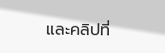และคลิปที่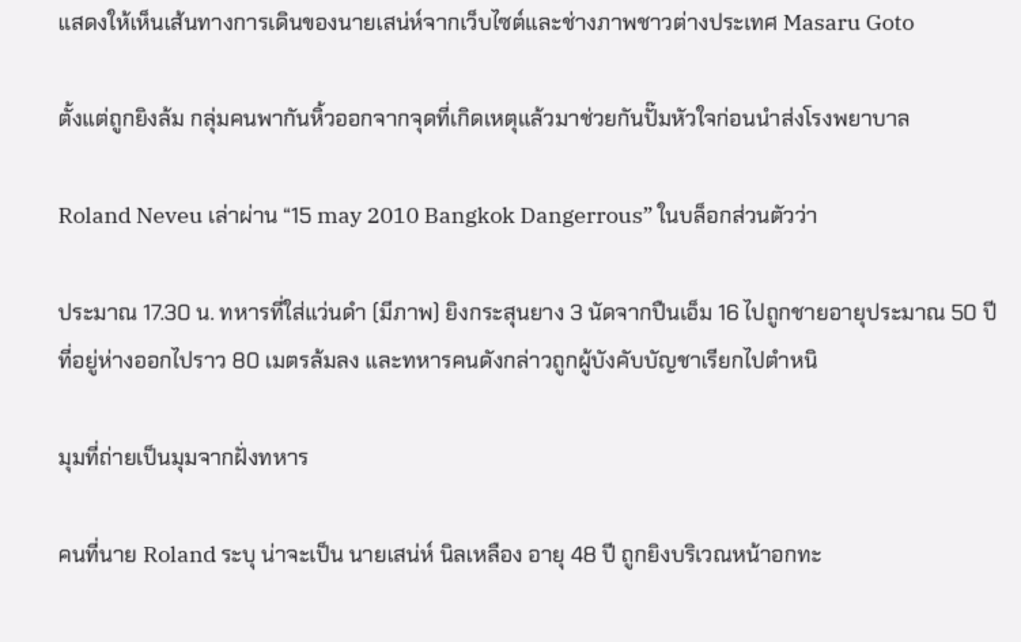แสดงให้เห็นเส้นทางการเดินของนายเสน่ห์จากเว็บไซต์และช่างภาพชาวต่างประเทศ Masaru Goto

ตั้งแต่ถูกยิงล้ม กลุ่มคนพากันหิ้วออกจากจุดที่เกิดเหตุแล้วมาช่วยกันปั๊มหัวใจก่อนนำส่งโรงพยาบาล

Roland Neveu เล่าผ่าน “15 may 2010 Bangkok Dangerrous” ในบล็อกส่วนตัวว่า

ประมาณ 17.30 น. ทหารที่ใส่แว่นดำ (มีภาพ) ยิงกระสุนยาง 3 นัดจากปืนเอ็ม 16 ไปถูกชายอายุประมาณ 50 ปี ที่อยู่ห่างออกไปราว 80 เมตรล้มลง และทหารคนดังกล่าวถูกผู้บังคับบัญชาเรียกไปตำหนิ

มุมที่ถ่ายเป็นมุมจากฝั่งทหาร

คนที่นาย Roland ระบุ น่าจะเป็น นายเสน่ห์ นิลเหลือง อายุ 48 ปี ถูกยิงบริเวณหน้าอกทะ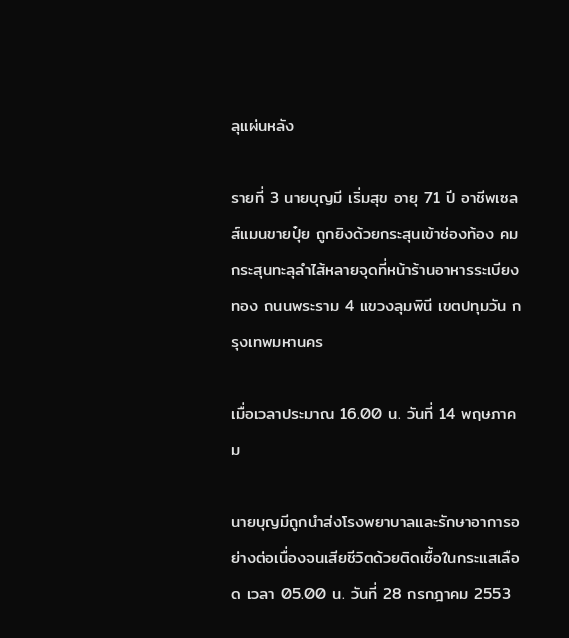ลุแผ่นหลัง

รายที่ 3 นายบุญมี เริ่มสุข อายุ 71 ปี อาชีพเซลส์แมนขายปุ๋ย ถูกยิงด้วยกระสุนเข้าช่องท้อง คมกระสุนทะลุลำไส้หลายจุดที่หน้าร้านอาหารระเบียงทอง ถนนพระราม 4 แขวงลุมพินี เขตปทุมวัน กรุงเทพมหานคร

เมื่อเวลาประมาณ 16.00 น. วันที่ 14 พฤษภาคม

นายบุญมีถูกนำส่งโรงพยาบาลและรักษาอาการอย่างต่อเนื่องจนเสียชีวิตด้วยติดเชื้อในกระแสเลือด เวลา 05.00 น. วันที่ 28 กรกฎาคม 2553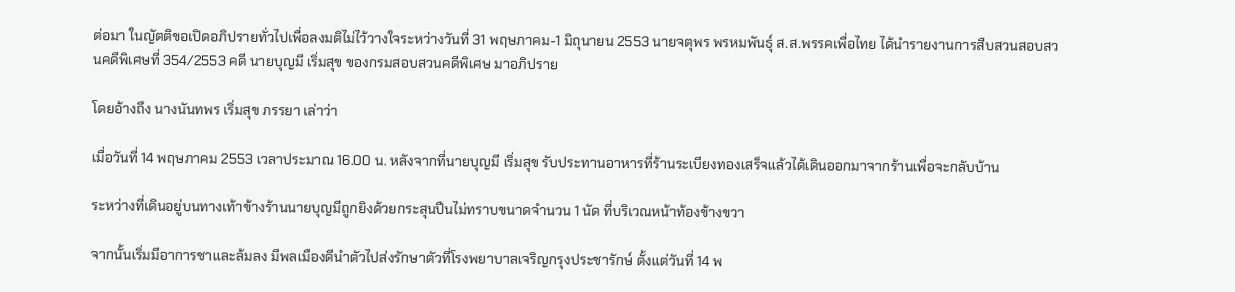ต่อมา ในญัตติขอเปิดอภิปรายทั่วไปเพื่อลงมติไม่ไว้วางใจระหว่างวันที่ 31 พฤษภาคม-1 มิถุนายน 2553 นายจตุพร พรหมพันธุ์ ส.ส.พรรคเพื่อไทย ได้นำรายงานการสืบสวนสอบสวนคดีพิเศษที่ 354/2553 คดี นายบุญมี เริ่มสุข ของกรมสอบสวนคดีพิเศษ มาอภิปราย

โดยอ้างถึง นางนันทพร เริ่มสุข ภรรยา เล่าว่า

เมื่อวันที่ 14 พฤษภาคม 2553 เวลาประมาณ 16.00 น. หลังจากที่นายบุญมี เริ่มสุข รับประทานอาหารที่ร้านระเบียงทองเสร็จแล้วได้เดินออกมาจากร้านเพื่อจะกลับบ้าน

ระหว่างที่เดินอยู่บนทางเท้าข้างร้านนายบุญมีถูกยิงด้วยกระสุนปืนไม่ทราบขนาดจำนวน 1 นัด ที่บริเวณหน้าท้องข้างขวา

จากนั้นเริ่มมีอาการชาและล้มลง มีพลเมืองดีนำตัวไปส่งรักษาตัวที่โรงพยาบาลเจริญกรุงประชารักษ์ ตั้งแต่วันที่ 14 พ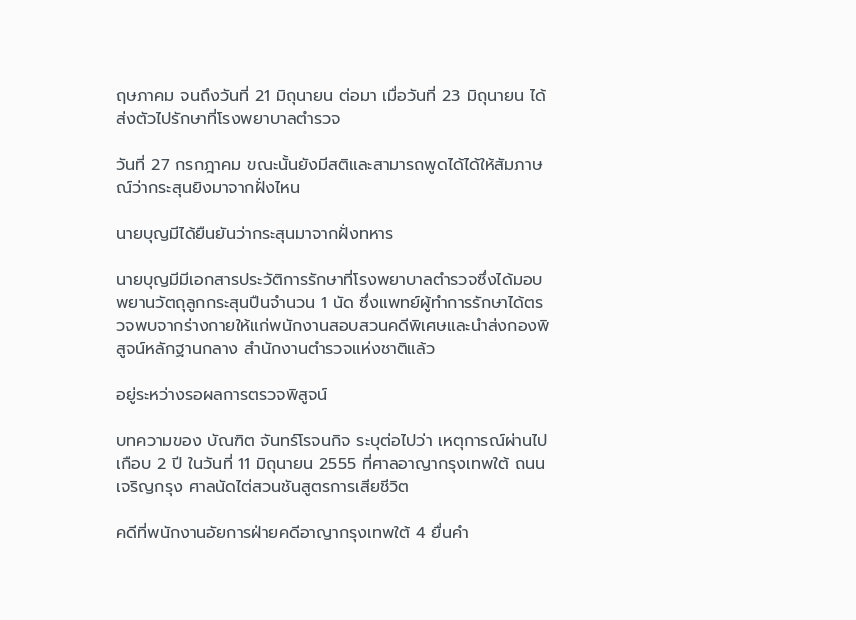ฤษภาคม จนถึงวันที่ 21 มิถุนายน ต่อมา เมื่อวันที่ 23 มิถุนายน ได้ส่งตัวไปรักษาที่โรงพยาบาลตำรวจ

วันที่ 27 กรกฎาคม ขณะนั้นยังมีสติและสามารถพูดได้ได้ให้สัมภาษณ์ว่ากระสุนยิงมาจากฝั่งไหน

นายบุญมีได้ยืนยันว่ากระสุนมาจากฝั่งทหาร

นายบุญมีมีเอกสารประวัติการรักษาที่โรงพยาบาลตำรวจซึ่งได้มอบพยานวัตถุลูกกระสุนปืนจำนวน 1 นัด ซึ่งแพทย์ผู้ทำการรักษาได้ตรวจพบจากร่างกายให้แก่พนักงานสอบสวนคดีพิเศษและนำส่งกองพิสูจน์หลักฐานกลาง สำนักงานตำรวจแห่งชาติแล้ว

อยู่ระหว่างรอผลการตรวจพิสูจน์

บทความของ บัณฑิต จันทร์โรจนกิจ ระบุต่อไปว่า เหตุการณ์ผ่านไปเกือบ 2 ปี ในวันที่ 11 มิถุนายน 2555 ที่ศาลอาญากรุงเทพใต้ ถนนเจริญกรุง ศาลนัดไต่สวนชันสูตรการเสียชีวิต

คดีที่พนักงานอัยการฝ่ายคดีอาญากรุงเทพใต้ 4 ยื่นคำ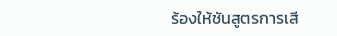ร้องให้ชันสูตรการเสี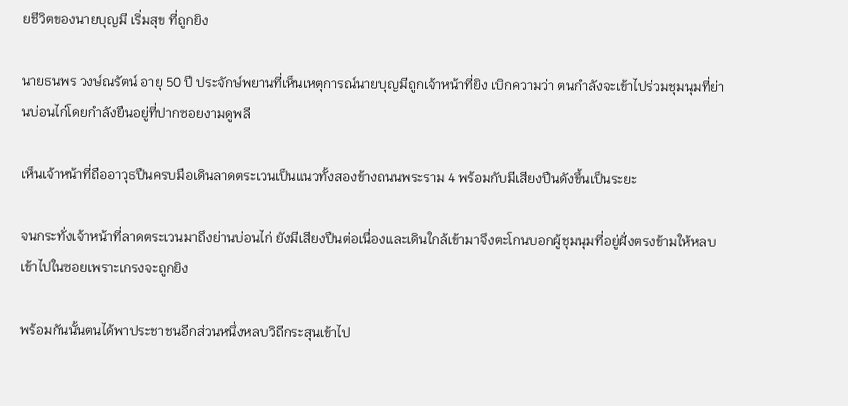ยชีวิตของนายบุญมี เริ่มสุข ที่ถูกยิง

นายธนพร วงษ์ณรัตน์ อายุ 50 ปี ประจักษ์พยานที่เห็นเหตุการณ์นายบุญมีถูกเจ้าหน้าที่ยิง เบิกความว่า ตนกำลังจะเข้าไปร่วมชุมนุมที่ย่านบ่อนไก่โดยกำลังยืนอยู่ที่ปากซอยงามดูพลี

เห็นเจ้าหน้าที่ถืออาวุธปืนครบมือเดินลาดตระเวนเป็นแนวทั้งสองข้างถนนพระราม 4 พร้อมกับมีเสียงปืนดังขึ้นเป็นระยะ

จนกระทั่งเจ้าหน้าที่ลาดตระเวนมาถึงย่านบ่อนไก่ ยังมีเสียงปืนต่อเนื่องและเดินใกล้เข้ามาจึงตะโกนบอกผู้ชุมนุมที่อยู่ฝั่งตรงข้ามให้หลบเข้าไปในซอยเพราะเกรงจะถูกยิง

พร้อมกันนั้นตนได้พาประชาชนอีกส่วนหนึ่งหลบวิถีกระสุนเข้าไป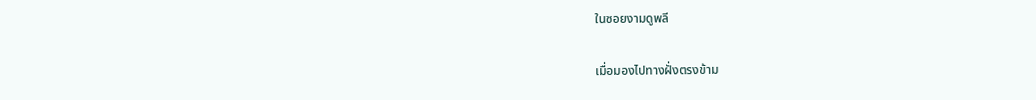ในซอยงามดูพลี

เมื่อมองไปทางฝั่งตรงข้าม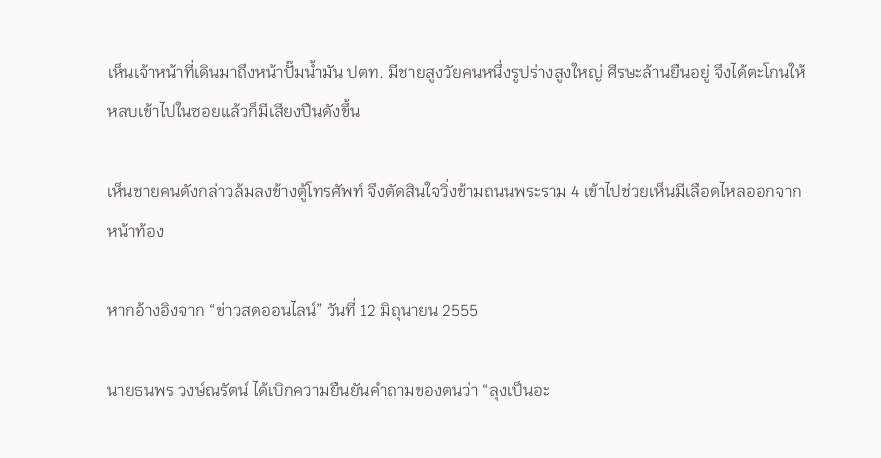เห็นเจ้าหน้าที่เดินมาถึงหน้าปั๊มน้ำมัน ปตท. มีชายสูงวัยคนหนึ่งรูปร่างสูงใหญ่ ศีรษะล้านยืนอยู่ จึงได้ตะโกนให้หลบเข้าไปในซอยแล้วก็มีเสียงปืนดังขึ้น

เห็นชายคนดังกล่าวล้มลงข้างตู้โทรศัพท์ จึงตัดสินใจวิ่งข้ามถนนพระราม 4 เข้าไปช่วยเห็นมีเลือดไหลออกจากหน้าท้อง

หากอ้างอิงจาก “ข่าวสดออนไลน์” วันที่ 12 มิถุนายน 2555

นายธนพร วงษ์ณรัตน์ ได้เบิกความยืนยันคำถามของตนว่า “ลุงเป็นอะ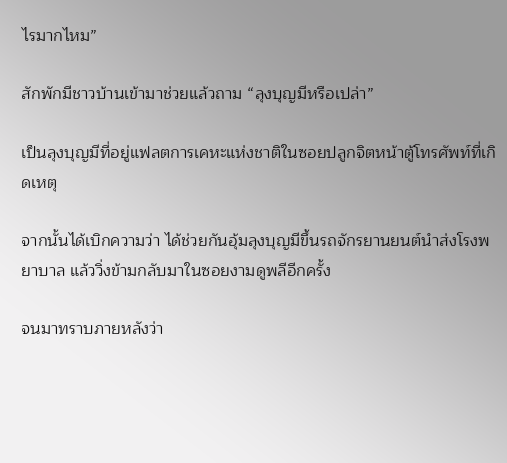ไรมากไหม”

สักพักมีชาวบ้านเข้ามาช่วยแล้วถาม “ลุงบุญมีหรือเปล่า”

เป็นลุงบุญมีที่อยู่แฟลตการเคหะแห่งชาติในซอยปลูกจิตหน้าตู้โทรศัพท์ที่เกิดเหตุ

จากนั้นได้เบิกความว่า ได้ช่วยกันอุ้มลุงบุญมีขึ้นรถจักรยานยนต์นำส่งโรงพยาบาล แล้ววิ่งข้ามกลับมาในซอยงามดูพลีอีกครั้ง

จนมาทราบภายหลังว่า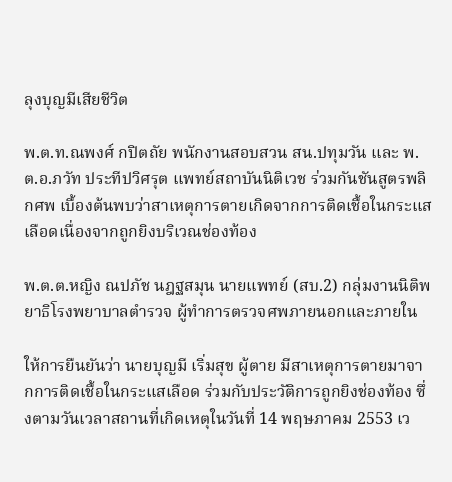ลุงบุญมีเสียชีวิต

พ.ต.ท.ณพงศ์ กปิตถัย พนักงานสอบสวน สน.ปทุมวัน และ พ.ต.อ.ภวัท ประทีปวิศรุต แพทย์สถาบันนิติเวช ร่วมกันชันสูตรพลิกศพ เบื้องต้นพบว่าสาเหตุการตายเกิดจากการติดเชื้อในกระแสเลือดเนื่องจากถูกยิงบริเวณช่องท้อง

พ.ต.ต.หญิง ณปภัช นฎฐสมุน นายแพทย์ (สบ.2) กลุ่มงานนิติพยาธิโรงพยาบาลตำรวจ ผู้ทำการตรวจศพภายนอกและภายใน

ให้การยืนยันว่า นายบุญมี เริ่มสุข ผู้ตาย มีสาเหตุการตายมาจากการติดเชื้อในกระแสเลือด ร่วมกับประวัติการถูกยิงช่องท้อง ซึ่งตามวันเวลาสถานที่เกิดเหตุในวันที่ 14 พฤษภาคม 2553 เว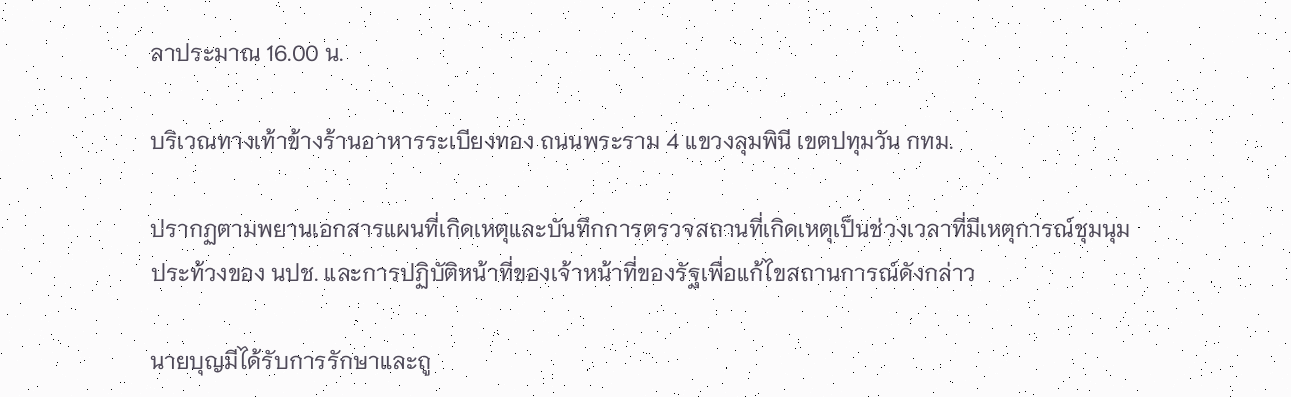ลาประมาณ 16.00 น.

บริเวณทางเท้าข้างร้านอาหารระเบียงทอง ถนนพระราม 4 แขวงลุมพินี เขตปทุมวัน กทม.

ปรากฏตามพยานเอกสารแผนที่เกิดเหตุและบันทึกการตรวจสถานที่เกิดเหตุเป็นช่วงเวลาที่มีเหตุการณ์ชุมนุมประท้วงของ นปช. และการปฏิบัติหน้าที่ของเจ้าหน้าที่ของรัฐเพื่อแก้ไขสถานการณ์ดังกล่าว

นายบุญมีได้รับการรักษาและถู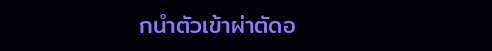กนำตัวเข้าผ่าตัดอ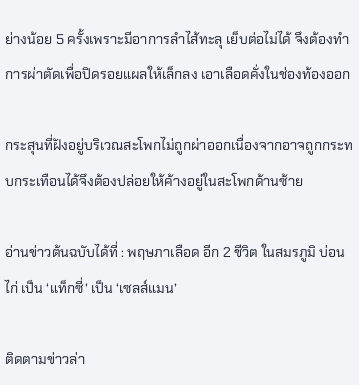ย่างน้อย 5 ครั้งเพราะมีอาการลำไส้ทะลุ เย็บต่อไม่ได้ จึงต้องทำการผ่าตัดเพื่อปิดรอยแผลให้เล็กลง เอาเลือดคั่งในช่องท้องออก

กระสุนที่ฝังอยู่บริเวณสะโพกไม่ถูกผ่าออกเนื่องจากอาจถูกกระทบกระเทือนได้จึงต้องปล่อยให้ค้างอยู่ในสะโพกด้านซ้าย

อ่านข่าวต้นฉบับได้ที่ : พฤษภาเลือด อีก 2 ชีวิต ในสมรภูมิ บ่อนไก่ เป็น ‘แท็กซี่’ เป็น ‘เซลส์แมน’

ติดตามข่าวล่า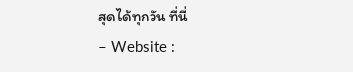สุดได้ทุกวัน ที่นี่
– Website :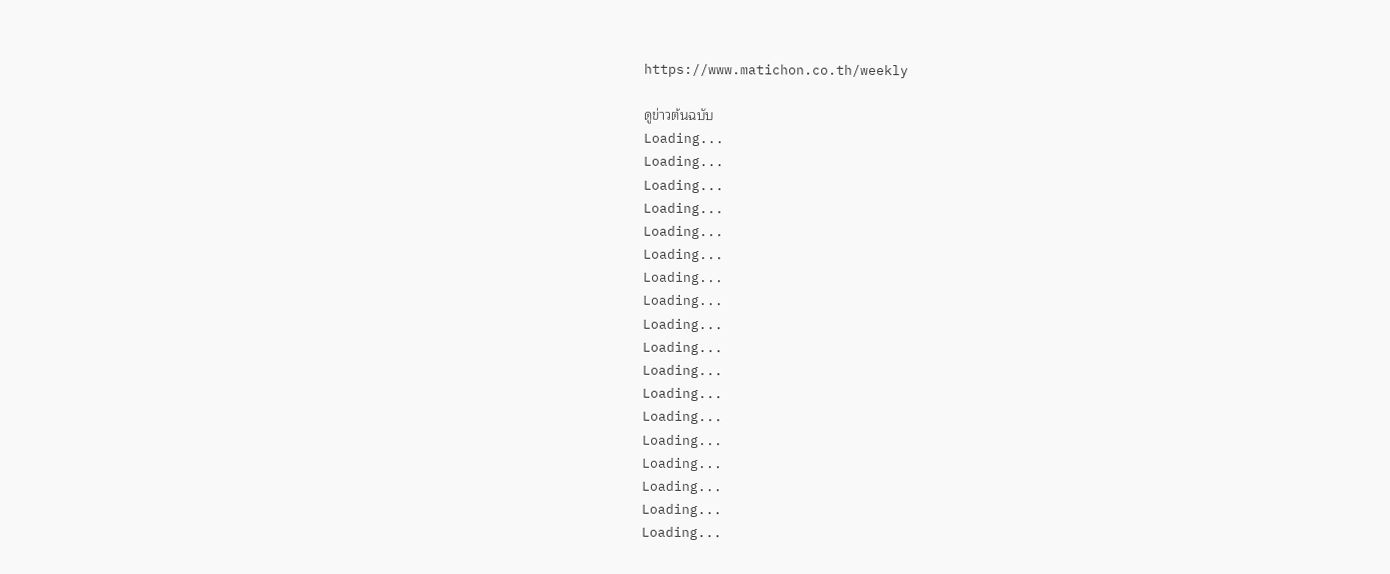https://www.matichon.co.th/weekly

ดูข่าวต้นฉบับ
Loading...
Loading...
Loading...
Loading...
Loading...
Loading...
Loading...
Loading...
Loading...
Loading...
Loading...
Loading...
Loading...
Loading...
Loading...
Loading...
Loading...
Loading...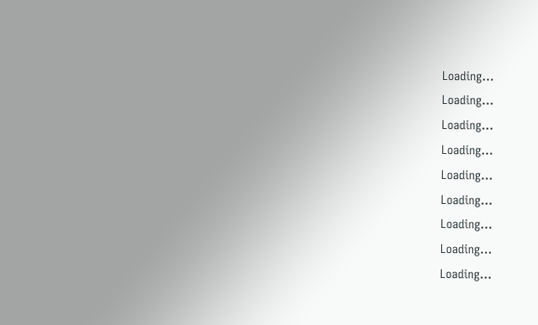Loading...
Loading...
Loading...
Loading...
Loading...
Loading...
Loading...
Loading...
Loading...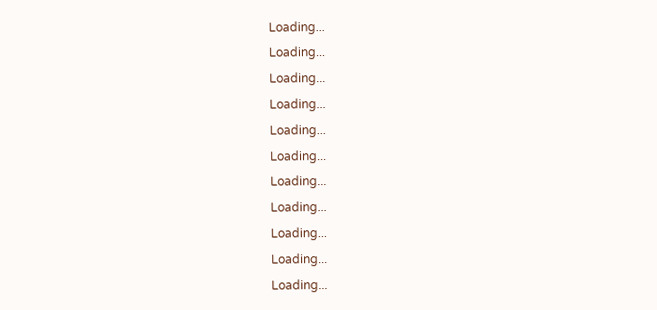Loading...
Loading...
Loading...
Loading...
Loading...
Loading...
Loading...
Loading...
Loading...
Loading...
Loading...